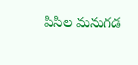పిసిల మనుగడ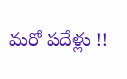మరో పదేళ్లు !!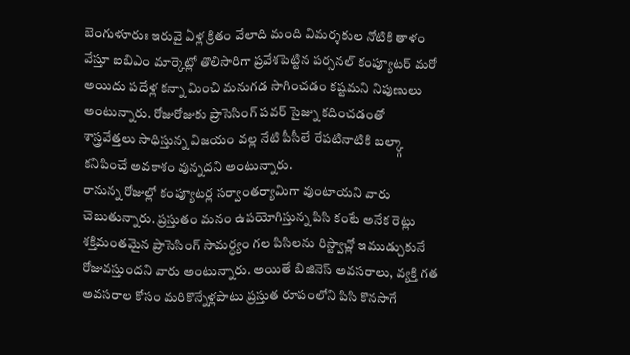బెంగుళూరుః ఇరువై ఏళ్ల క్రితం వేలాది మంది విమర్శకుల నోటికి తాళం వేస్తూ ఐబిఎం మార్కెట్లో తొలిసారిగా ప్రవేశపెట్టిన పర్సనల్ కంప్యూటర్ మరో అయిదు పదేళ్ల కన్నా మించి మనుగడ సాగించడం కష్టమని నిపుణులు అంటున్నారు. రోజురోజుకు ప్రాసెసింగ్ పవర్ సైజ్ను కదించడంతో శాస్త్రవేత్తలు సాధిస్తున్న విజయం వల్ల నేటి పీసీలే రేపటినాటికి బల్క్గా కనిపించే అవకాశం వున్నదని అంటున్నారు.
రానున్న రోజుల్లో కంప్యూటర్ల సర్వాంతర్యామిగా వుంటాయని వారు చెబుతున్నారు. ప్రస్తుతం మనం ఉపయోగిస్తున్న పిసి కంటే అనేక రెట్లు శక్తిమంతమైన ప్రాసెసింగ్ సామర్ధ్యం గల పిసిలను రిస్ట్వాచ్లో ఇముడ్చుకునే రోజువస్తుందని వారు అంటున్నారు. అయితే బిజినెస్ అవసరాలు, వ్యక్తి గత అవసరాల కోసం మరికొన్నేళ్లపాటు ప్రస్తుత రూపంలోని పిసి కొనసాగే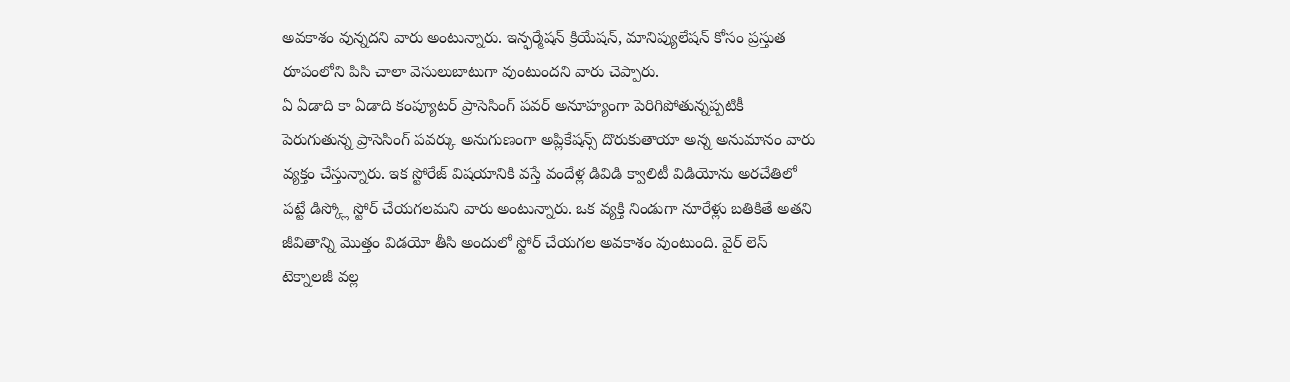అవకాశం వున్నదని వారు అంటున్నారు. ఇన్ఫర్మేషన్ క్రియేషన్, మానిప్యులేషన్ కోసం ప్రస్తుత రూపంలోని పిసి చాలా వెసులుబాటుగా వుంటుందని వారు చెప్పారు.
ఏ ఏడాది కా ఏడాది కంప్యూటర్ ప్రాసెసింగ్ పవర్ అనూహ్యంగా పెరిగిపోతున్నప్పటికీ పెరుగుతున్న ప్రాసెసింగ్ పవర్కు అనుగుణంగా అప్లికేషన్స్ దొరుకుతాయా అన్న అనుమానం వారు వ్యక్తం చేస్తున్నారు. ఇక స్టోరేజ్ విషయానికి వస్తే వందేళ్ల డివిడి క్వాలిటీ విడియోను అరచేతిలో పట్టే డిస్క్లో స్టోర్ చేయగలమని వారు అంటున్నారు. ఒక వ్యక్తి నిండుగా నూరేళ్లు బతికితే అతని జీవితాన్ని మొత్తం విడయో తీసి అందులో స్టోర్ చేయగల అవకాశం వుంటుంది. వైర్ లెస్ టెక్నాలజీ వల్ల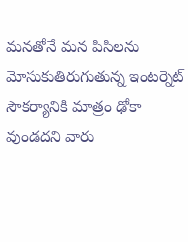మనతోనే మన పిసిలను మోసుకుతిరుగుతున్న ఇంటర్నెట్ సౌకర్యానికి మాత్రం ఢోకా వుండదని వారు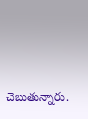చెబుతున్నారు.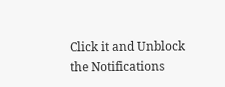Click it and Unblock the Notifications